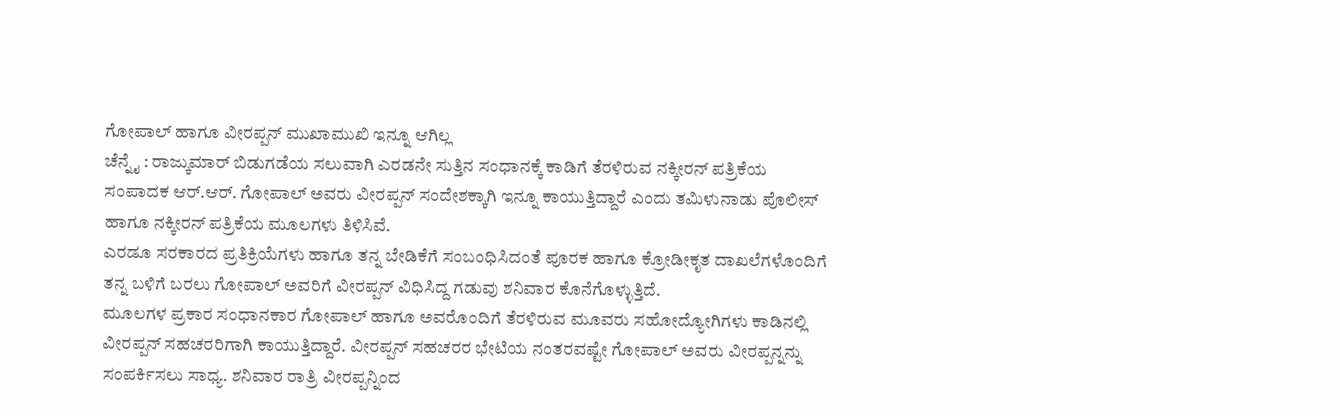ಗೋಪಾಲ್ ಹಾಗೂ ವೀರಪ್ಪನ್ ಮುಖಾಮುಖಿ ಇನ್ನೂ ಆಗಿಲ್ಲ
ಚೆನ್ನೈ : ರಾಜ್ಕುಮಾರ್ ಬಿಡುಗಡೆಯ ಸಲುವಾಗಿ ಎರಡನೇ ಸುತ್ತಿನ ಸಂಧಾನಕ್ಕೆ ಕಾಡಿಗೆ ತೆರಳಿರುವ ನಕ್ಕೀರನ್ ಪತ್ರಿಕೆಯ ಸಂಪಾದಕ ಆರ್.ಆರ್. ಗೋಪಾಲ್ ಅವರು ವೀರಪ್ಪನ್ ಸಂದೇಶಕ್ಕಾಗಿ ಇನ್ನೂ ಕಾಯುತ್ತಿದ್ದಾರೆ ಎಂದು ತಮಿಳುನಾಡು ಪೊಲೀಸ್ ಹಾಗೂ ನಕ್ಕೀರನ್ ಪತ್ರಿಕೆಯ ಮೂಲಗಳು ತಿಳಿಸಿವೆ.
ಎರಡೂ ಸರಕಾರದ ಪ್ರತಿಕ್ರಿಯೆಗಳು ಹಾಗೂ ತನ್ನ ಬೇಡಿಕೆಗೆ ಸಂಬಂಧಿಸಿದಂತೆ ಪೂರಕ ಹಾಗೂ ಕ್ರೋಡೀಕೃತ ದಾಖಲೆಗಳೊಂದಿಗೆ ತನ್ನ ಬಳಿಗೆ ಬರಲು ಗೋಪಾಲ್ ಅವರಿಗೆ ವೀರಪ್ಪನ್ ವಿಧಿಸಿದ್ದ ಗಡುವು ಶನಿವಾರ ಕೊನೆಗೊಳ್ಳುತ್ತಿದೆ.
ಮೂಲಗಳ ಪ್ರಕಾರ ಸಂಧಾನಕಾರ ಗೋಪಾಲ್ ಹಾಗೂ ಅವರೊಂದಿಗೆ ತೆರಳಿರುವ ಮೂವರು ಸಹೋದ್ಯೋಗಿಗಳು ಕಾಡಿನಲ್ಲಿ ವೀರಪ್ಪನ್ ಸಹಚರರಿಗಾಗಿ ಕಾಯುತ್ತಿದ್ದಾರೆ. ವೀರಪ್ಪನ್ ಸಹಚರರ ಭೇಟಿಯ ನಂತರವಷ್ಟೇ ಗೋಪಾಲ್ ಅವರು ವೀರಪ್ಪನ್ನನ್ನು ಸಂಪರ್ಕಿಸಲು ಸಾಧ್ಯ. ಶನಿವಾರ ರಾತ್ರಿ ವೀರಪ್ಪನ್ನಿಂದ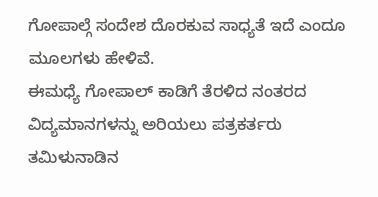ಗೋಪಾಲ್ಗೆ ಸಂದೇಶ ದೊರಕುವ ಸಾಧ್ಯತೆ ಇದೆ ಎಂದೂ ಮೂಲಗಳು ಹೇಳಿವೆ.
ಈಮಧ್ಯೆ ಗೋಪಾಲ್ ಕಾಡಿಗೆ ತೆರಳಿದ ನಂತರದ ವಿದ್ಯಮಾನಗಳನ್ನು ಅರಿಯಲು ಪತ್ರಕರ್ತರು ತಮಿಳುನಾಡಿನ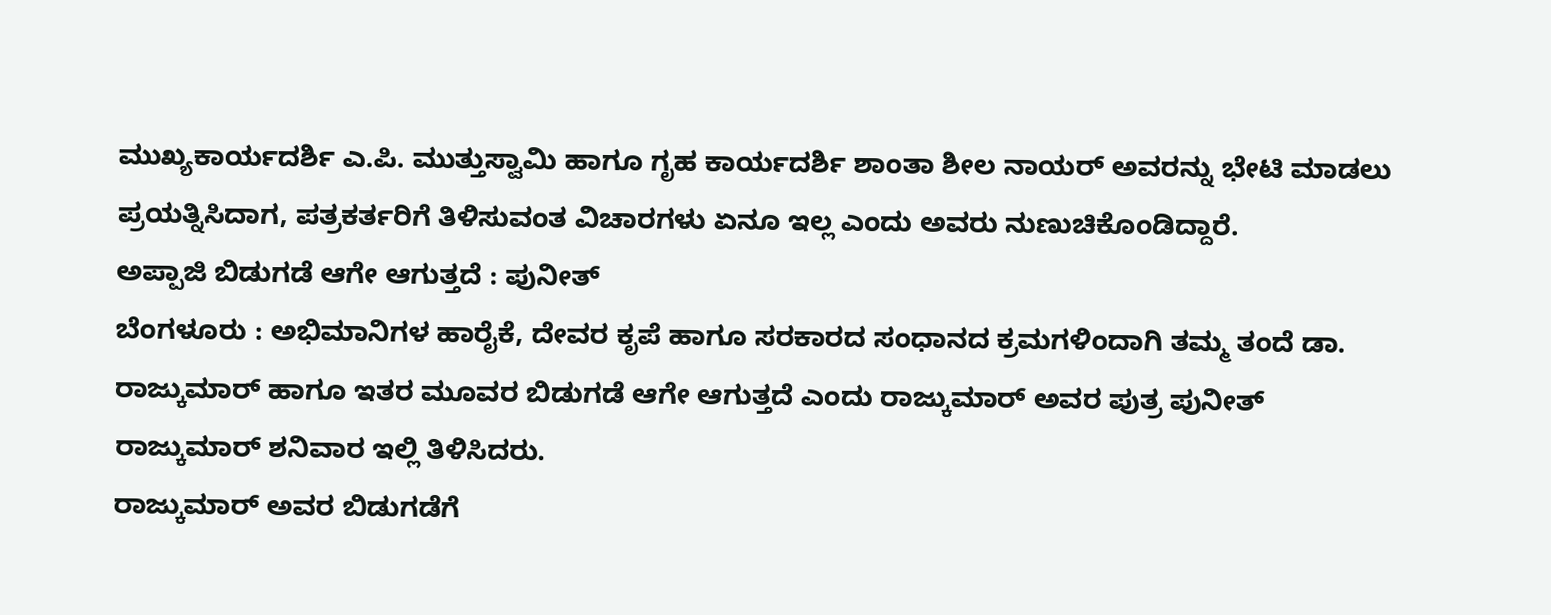ಮುಖ್ಯಕಾರ್ಯದರ್ಶಿ ಎ.ಪಿ. ಮುತ್ತುಸ್ವಾಮಿ ಹಾಗೂ ಗೃಹ ಕಾರ್ಯದರ್ಶಿ ಶಾಂತಾ ಶೀಲ ನಾಯರ್ ಅವರನ್ನು ಭೇಟಿ ಮಾಡಲು ಪ್ರಯತ್ನಿಸಿದಾಗ, ಪತ್ರಕರ್ತರಿಗೆ ತಿಳಿಸುವಂತ ವಿಚಾರಗಳು ಏನೂ ಇಲ್ಲ ಎಂದು ಅವರು ನುಣುಚಿಕೊಂಡಿದ್ದಾರೆ.
ಅಪ್ಪಾಜಿ ಬಿಡುಗಡೆ ಆಗೇ ಆಗುತ್ತದೆ : ಪುನೀತ್
ಬೆಂಗಳೂರು : ಅಭಿಮಾನಿಗಳ ಹಾರೈಕೆ, ದೇವರ ಕೃಪೆ ಹಾಗೂ ಸರಕಾರದ ಸಂಧಾನದ ಕ್ರಮಗಳಿಂದಾಗಿ ತಮ್ಮ ತಂದೆ ಡಾ. ರಾಜ್ಕುಮಾರ್ ಹಾಗೂ ಇತರ ಮೂವರ ಬಿಡುಗಡೆ ಆಗೇ ಆಗುತ್ತದೆ ಎಂದು ರಾಜ್ಕುಮಾರ್ ಅವರ ಪುತ್ರ ಪುನೀತ್ ರಾಜ್ಕುಮಾರ್ ಶನಿವಾರ ಇಲ್ಲಿ ತಿಳಿಸಿದರು.
ರಾಜ್ಕುಮಾರ್ ಅವರ ಬಿಡುಗಡೆಗೆ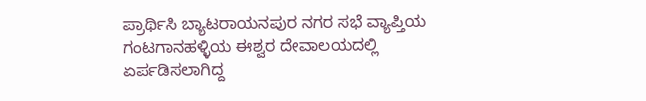ಪ್ರಾರ್ಥಿಸಿ ಬ್ಯಾಟರಾಯನಪುರ ನಗರ ಸಭೆ ವ್ಯಾಪ್ತಿಯ ಗಂಟಗಾನಹಳ್ಳಿಯ ಈಶ್ವರ ದೇವಾಲಯದಲ್ಲಿ ಏರ್ಪಡಿಸಲಾಗಿದ್ದ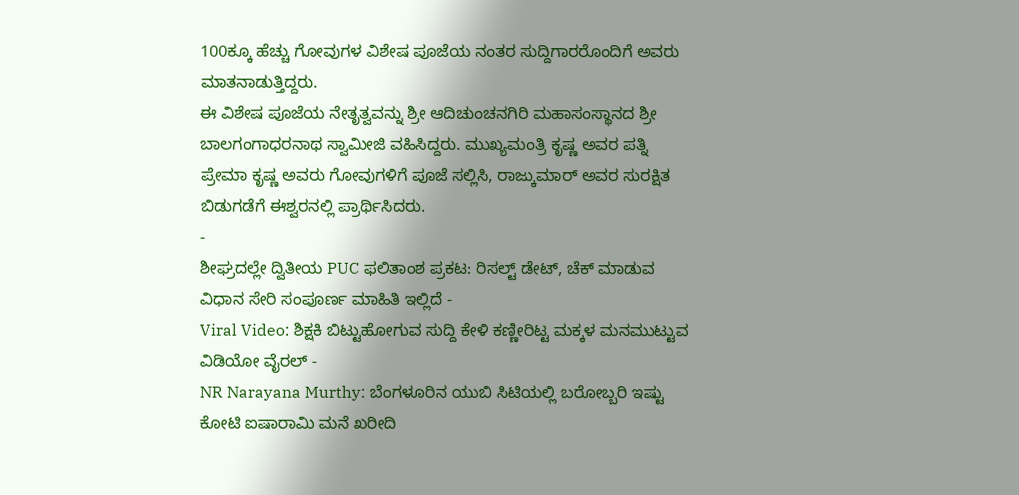100ಕ್ಕೂ ಹೆಚ್ಚು ಗೋವುಗಳ ವಿಶೇಷ ಪೂಜೆಯ ನಂತರ ಸುದ್ದಿಗಾರರೊಂದಿಗೆ ಅವರು ಮಾತನಾಡುತ್ತಿದ್ದರು.
ಈ ವಿಶೇಷ ಪೂಜೆಯ ನೇತೃತ್ವವನ್ನು ಶ್ರೀ ಆದಿಚುಂಚನಗಿರಿ ಮಹಾಸಂಸ್ಥಾನದ ಶ್ರೀ ಬಾಲಗಂಗಾಧರನಾಥ ಸ್ವಾಮೀಜಿ ವಹಿಸಿದ್ದರು. ಮುಖ್ಯಮಂತ್ರಿ ಕೃಷ್ಣ ಅವರ ಪತ್ನಿ ಪ್ರೇಮಾ ಕೃಷ್ಣ ಅವರು ಗೋವುಗಳಿಗೆ ಪೂಜೆ ಸಲ್ಲಿಸಿ, ರಾಜ್ಕುಮಾರ್ ಅವರ ಸುರಕ್ಷಿತ ಬಿಡುಗಡೆಗೆ ಈಶ್ವರನಲ್ಲಿ ಪ್ರಾರ್ಥಿಸಿದರು.
-
ಶೀಘ್ರದಲ್ಲೇ ದ್ವಿತೀಯ PUC ಫಲಿತಾಂಶ ಪ್ರಕಟ: ರಿಸಲ್ಟ್ ಡೇಟ್, ಚೆಕ್ ಮಾಡುವ ವಿಧಾನ ಸೇರಿ ಸಂಪೂರ್ಣ ಮಾಹಿತಿ ಇಲ್ಲಿದೆ -
Viral Video: ಶಿಕ್ಷಕಿ ಬಿಟ್ಟುಹೋಗುವ ಸುದ್ದಿ ಕೇಳಿ ಕಣ್ಣೀರಿಟ್ಟ ಮಕ್ಕಳ ಮನಮುಟ್ಟುವ ವಿಡಿಯೋ ವೈರಲ್ -
NR Narayana Murthy: ಬೆಂಗಳೂರಿನ ಯುಬಿ ಸಿಟಿಯಲ್ಲಿ ಬರೋಬ್ಬರಿ ಇಷ್ಟು ಕೋಟಿ ಐಷಾರಾಮಿ ಮನೆ ಖರೀದಿ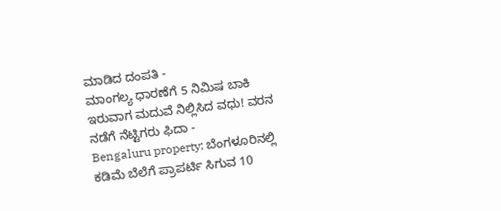ಮಾಡಿದ ದಂಪತಿ -
ಮಾಂಗಲ್ಯ ಧಾರಣೆಗೆ 5 ನಿಮಿಷ ಬಾಕಿ ಇರುವಾಗ ಮದುವೆ ನಿಲ್ಲಿಸಿದ ವಧು! ವರನ ನಡೆಗೆ ನೆಟ್ಟಿಗರು ಫಿದಾ -
Bengaluru property: ಬೆಂಗಳೂರಿನಲ್ಲಿ ಕಡಿಮೆ ಬೆಲೆಗೆ ಪ್ರಾಪರ್ಟಿ ಸಿಗುವ 10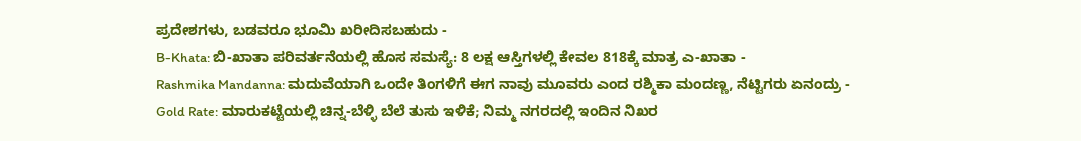ಪ್ರದೇಶಗಳು, ಬಡವರೂ ಭೂಮಿ ಖರೀದಿಸಬಹುದು -
B-Khata: ಬಿ-ಖಾತಾ ಪರಿವರ್ತನೆಯಲ್ಲಿ ಹೊಸ ಸಮಸ್ಯೆ: 8 ಲಕ್ಷ ಆಸ್ತಿಗಳಲ್ಲಿ ಕೇವಲ 818ಕ್ಕೆ ಮಾತ್ರ ಎ-ಖಾತಾ -
Rashmika Mandanna: ಮದುವೆಯಾಗಿ ಒಂದೇ ತಿಂಗಳಿಗೆ ಈಗ ನಾವು ಮೂವರು ಎಂದ ರಶ್ಮಿಕಾ ಮಂದಣ್ಣ, ನೆಟ್ಟಿಗರು ಏನಂದ್ರು -
Gold Rate: ಮಾರುಕಟ್ಟೆಯಲ್ಲಿ ಚಿನ್ನ-ಬೆಳ್ಳಿ ಬೆಲೆ ತುಸು ಇಳಿಕೆ; ನಿಮ್ಮ ನಗರದಲ್ಲಿ ಇಂದಿನ ನಿಖರ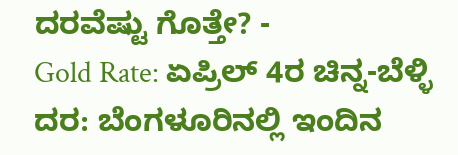ದರವೆಷ್ಟು ಗೊತ್ತೇ? -
Gold Rate: ಏಪ್ರಿಲ್ 4ರ ಚಿನ್ನ-ಬೆಳ್ಳಿ ದರ: ಬೆಂಗಳೂರಿನಲ್ಲಿ ಇಂದಿನ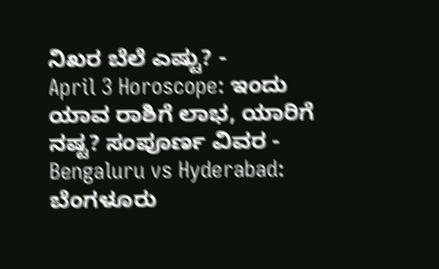ನಿಖರ ಬೆಲೆ ಎಷ್ಟು? -
April 3 Horoscope: ಇಂದು ಯಾವ ರಾಶಿಗೆ ಲಾಭ, ಯಾರಿಗೆ ನಷ್ಟ? ಸಂಪೂರ್ಣ ವಿವರ -
Bengaluru vs Hyderabad: ಬೆಂಗಳೂರು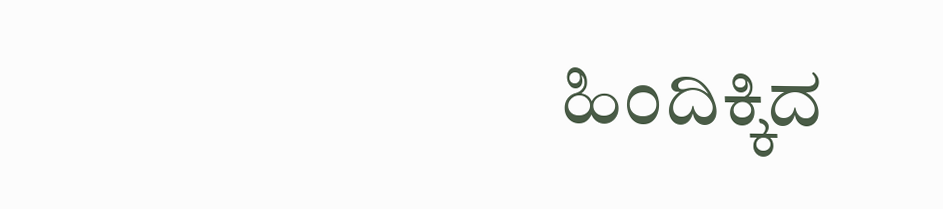ಹಿಂದಿಕ್ಕಿದ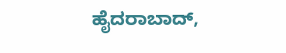ಹೈದರಾಬಾದ್,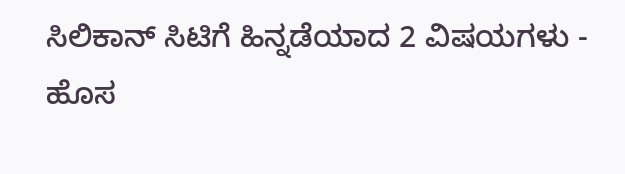ಸಿಲಿಕಾನ್ ಸಿಟಿಗೆ ಹಿನ್ನಡೆಯಾದ 2 ವಿಷಯಗಳು -
ಹೊಸ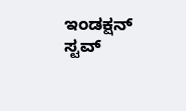ಇಂಡಕ್ಷನ್ ಸ್ಟವ್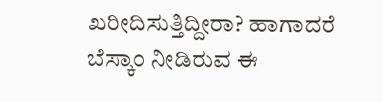ಖರೀದಿಸುತ್ತಿದ್ದೀರಾ? ಹಾಗಾದರೆ ಬೆಸ್ಕಾಂ ನೀಡಿರುವ ಈ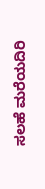ಸಲಹೆ ಮರೆಯದಿರಿ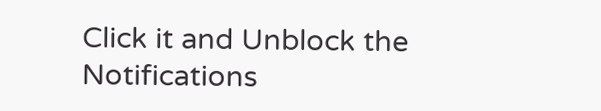Click it and Unblock the Notifications